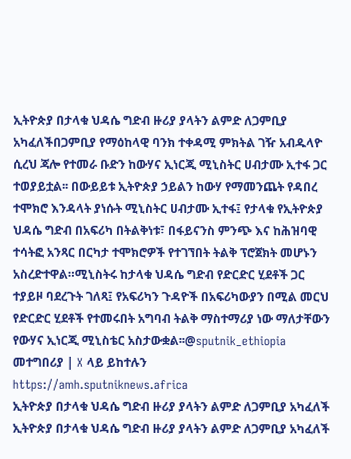ኢትዮጵያ በታላቁ ህዳሴ ግድብ ዙሪያ ያላትን ልምድ ለጋምቢያ አካፈለችበጋምቢያ የማዕከላዊ ባንክ ተቀዳሚ ምክትል ገዥ አብዱላዮ ሲረህ ጃሎ የተመራ ቡድን ከውሃና ኢነርጂ ሚኒስትር ሀብታሙ ኢተፋ ጋር ተወያይቷል፡፡ በውይይቱ ኢትዮጵያ ኃይልን ከውሃ የማመንጨት የዳበረ ተሞክሮ እንዳላት ያነሱት ሚኒስትር ሀብታሙ ኢተፋ፤ የታላቁ የኢትዮጵያ ህዳሴ ግድብ በአፍሪካ በትልቅነቱ፣ በፋይናንስ ምንጭ እና ከሕዝባዊ ተሳትፎ አንጻር በርካታ ተሞክሮዎች የተገኘበት ትልቅ ፕሮጀክት መሆኑን አስረድተዋል።ሚኒስትሩ ከታላቁ ህዳሴ ግድብ የድርድር ሂደቶች ጋር ተያይዞ ባደረጉት ገለጻ፤ የአፍሪካን ጉዳዮች በአፍሪካውያን በሚል መርህ የድርድር ሂደቶች የተመሩበት አግባብ ትልቅ ማስተማሪያ ነው ማለታቸውን የውሃና ኢነርጂ ሚኒስቴር አስታውቋል፡፡@sputnik_ethiopia መተግበሪያ | X ላይ ይከተሉን
https://amh.sputniknews.africa
ኢትዮጵያ በታላቁ ህዳሴ ግድብ ዙሪያ ያላትን ልምድ ለጋምቢያ አካፈለች
ኢትዮጵያ በታላቁ ህዳሴ ግድብ ዙሪያ ያላትን ልምድ ለጋምቢያ አካፈለች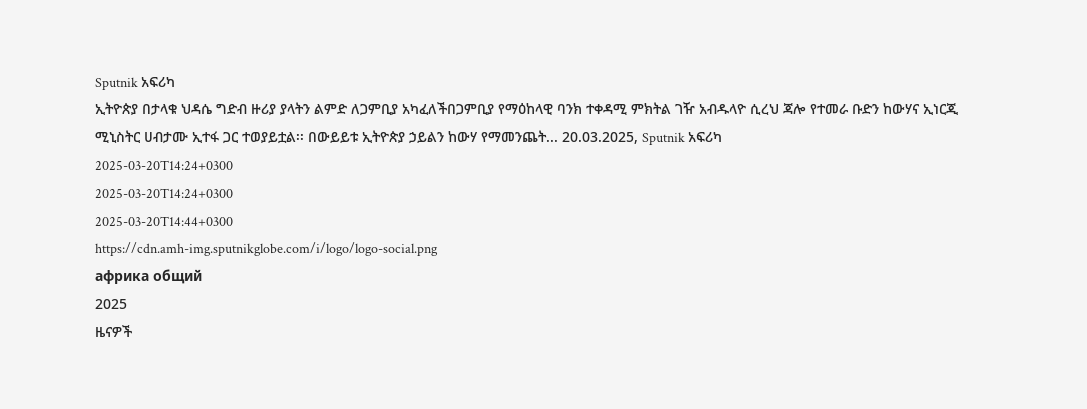Sputnik አፍሪካ
ኢትዮጵያ በታላቁ ህዳሴ ግድብ ዙሪያ ያላትን ልምድ ለጋምቢያ አካፈለችበጋምቢያ የማዕከላዊ ባንክ ተቀዳሚ ምክትል ገዥ አብዱላዮ ሲረህ ጃሎ የተመራ ቡድን ከውሃና ኢነርጂ ሚኒስትር ሀብታሙ ኢተፋ ጋር ተወያይቷል፡፡ በውይይቱ ኢትዮጵያ ኃይልን ከውሃ የማመንጨት... 20.03.2025, Sputnik አፍሪካ
2025-03-20T14:24+0300
2025-03-20T14:24+0300
2025-03-20T14:44+0300
https://cdn.amh-img.sputnikglobe.com/i/logo/logo-social.png
африка общий
2025
ዜናዎች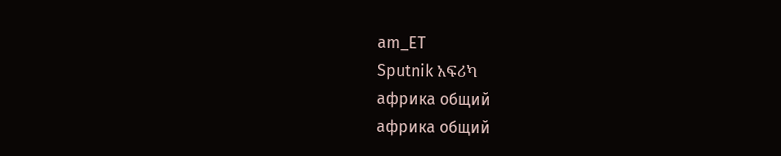am_ET
Sputnik አፍሪካ
африка общий
африка общий